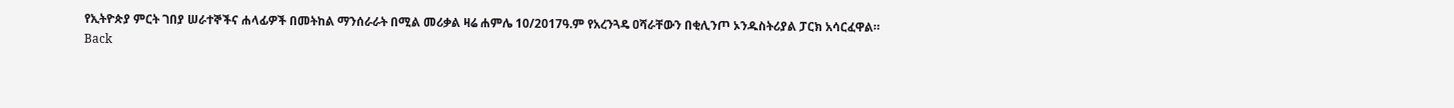የኢትዮጵያ ምርት ገበያ ሠራተኞችና ሐላፊዎች በመትከል ማንሰራራት በሚል መሪቃል ዛሬ ሐምሌ 10/2017ዓ.ም የአረንጓዴ ዐሻራቸውን በቂሊንጦ ኦንዱስትሪያል ፓርክ አሳርፈዋል።
Back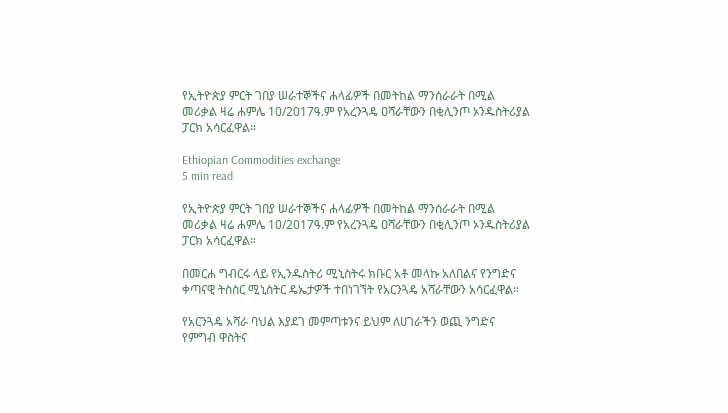የኢትዮጵያ ምርት ገበያ ሠራተኞችና ሐላፊዎች በመትከል ማንሰራራት በሚል መሪቃል ዛሬ ሐምሌ 10/2017ዓ.ም የአረንጓዴ ዐሻራቸውን በቂሊንጦ ኦንዱስትሪያል ፓርክ አሳርፈዋል።

Ethiopian Commodities exchange
5 min read

የኢትዮጵያ ምርት ገበያ ሠራተኞችና ሐላፊዎች በመትከል ማንሰራራት በሚል መሪቃል ዛሬ ሐምሌ 10/2017ዓ.ም የአረንጓዴ ዐሻራቸውን በቂሊንጦ ኦንዱስትሪያል ፓርክ አሳርፈዋል።

በመርሐ ግብርሩ ላይ የኢንዱስትሪ ሚኒስትሩ ክቡር አቶ መላኩ አለበልና የንግድና ቀጣናዊ ትስስር ሚኒስትር ዴኤታዎች ተበነገኘት የአርንጓዴ አሻራቸውን አሳርፈዋል።

የአርንጓዴ አሻራ ባህል እያደገ መምጣቱንና ይህም ለሀገራችን ወጪ ንግድና የምግብ ዋስትና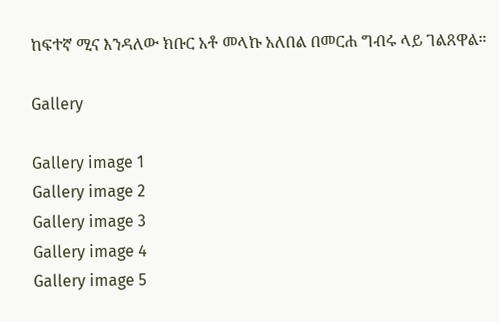ከፍተኛ ሚና እንዳለው ክቡር አቶ መላኩ አለበል በመርሐ ግብሩ ላይ ገልጸዋል።

Gallery

Gallery image 1
Gallery image 2
Gallery image 3
Gallery image 4
Gallery image 5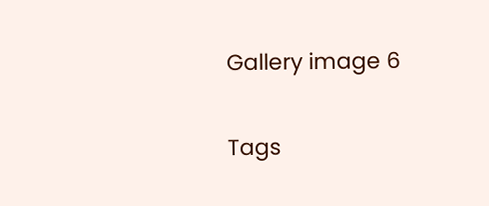Gallery image 6

Tags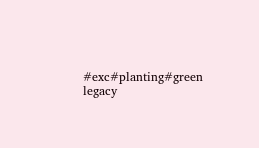#exc#planting#green legacy